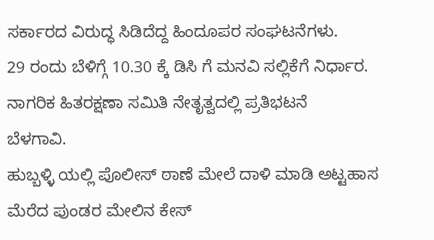ಸರ್ಕಾರದ ವಿರುದ್ಧ ಸಿಡಿದೆದ್ದ ಹಿಂದೂಪರ ಸಂಘಟನೆಗಳು.
29 ರಂದು ಬೆಳಿಗ್ಗೆ 10.30 ಕ್ಕೆ ಡಿಸಿ ಗೆ ಮನವಿ ಸಲ್ಲಿಕೆಗೆ ನಿರ್ಧಾರ.
ನಾಗರಿಕ ಹಿತರಕ್ಷಣಾ ಸಮಿತಿ ನೇತೃತ್ವದಲ್ಲಿ ಪ್ರತಿಭಟನೆ
ಬೆಳಗಾವಿ.
ಹುಬ್ಬಳ್ಳಿ ಯಲ್ಲಿ ಪೊಲೀಸ್ ಠಾಣೆ ಮೇಲೆ ದಾಳಿ ಮಾಡಿ ಅಟ್ಟಹಾಸ ಮೆರೆದ ಪುಂಡರ ಮೇಲಿನ ಕೇಸ್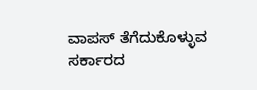ವಾಪಸ್ ತೆಗೆದುಕೊಳ್ಳುವ ಸರ್ಕಾರದ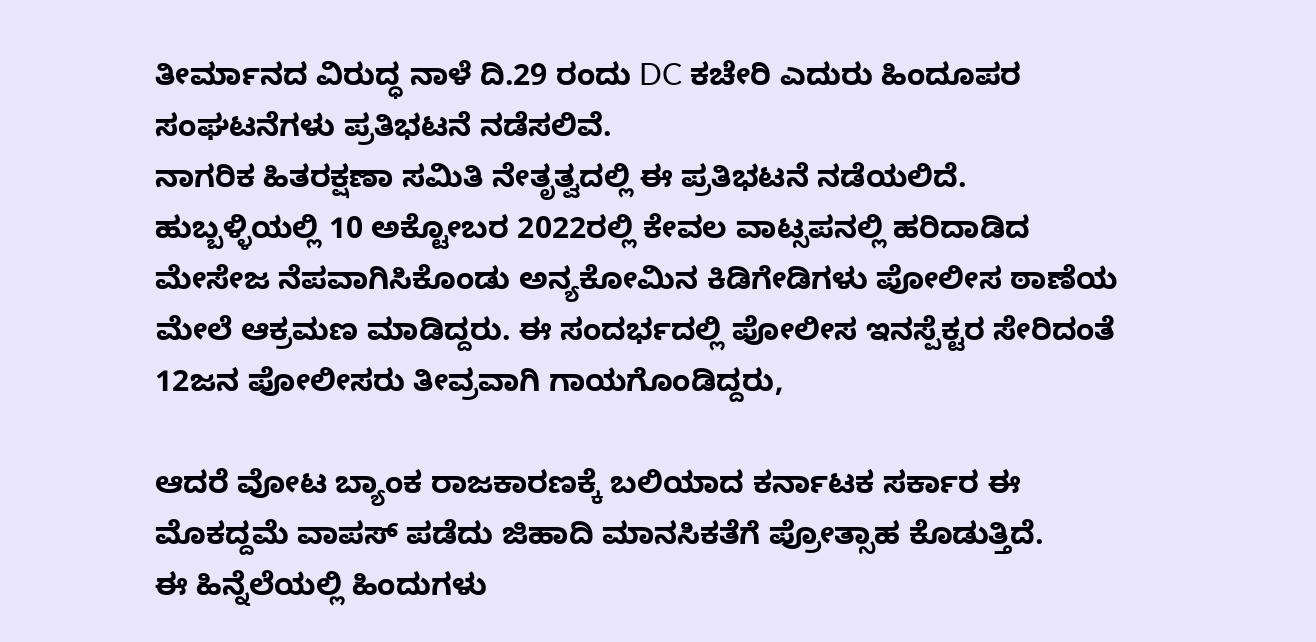ತೀರ್ಮಾನದ ವಿರುದ್ಧ ನಾಳೆ ದಿ.29 ರಂದು DC ಕಚೇರಿ ಎದುರು ಹಿಂದೂಪರ ಸಂಘಟನೆಗಳು ಪ್ರತಿಭಟನೆ ನಡೆಸಲಿವೆ.
ನಾಗರಿಕ ಹಿತರಕ್ಷಣಾ ಸಮಿತಿ ನೇತೃತ್ವದಲ್ಲಿ ಈ ಪ್ರತಿಭಟನೆ ನಡೆಯಲಿದೆ.
ಹುಬ್ಬಳ್ಳಿಯಲ್ಲಿ 10 ಅಕ್ಟೋಬರ 2022ರಲ್ಲಿ ಕೇವಲ ವಾಟ್ಸಪನಲ್ಲಿ ಹರಿದಾಡಿದ ಮೇಸೇಜ ನೆಪವಾಗಿಸಿಕೊಂಡು ಅನ್ಯಕೋಮಿನ ಕಿಡಿಗೇಡಿಗಳು ಪೋಲೀಸ ಠಾಣೆಯ ಮೇಲೆ ಆಕ್ರಮಣ ಮಾಡಿದ್ದರು. ಈ ಸಂದರ್ಭದಲ್ಲಿ ಪೋಲೀಸ ಇನಸ್ಪೆಕ್ಟರ ಸೇರಿದಂತೆ 12ಜನ ಪೋಲೀಸರು ತೀವ್ರವಾಗಿ ಗಾಯಗೊಂಡಿದ್ದರು,

ಆದರೆ ವೋಟ ಬ್ಯಾಂಕ ರಾಜಕಾರಣಕ್ಕೆ ಬಲಿಯಾದ ಕರ್ನಾಟಕ ಸರ್ಕಾರ ಈ ಮೊಕದ್ದಮೆ ವಾಪಸ್ ಪಡೆದು ಜಿಹಾದಿ ಮಾನಸಿಕತೆಗೆ ಪ್ರೋತ್ಸಾಹ ಕೊಡುತ್ತಿದೆ.
ಈ ಹಿನ್ನೆಲೆಯಲ್ಲಿ ಹಿಂದುಗಳು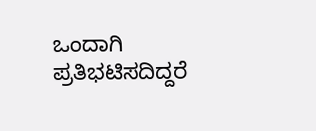ಒಂದಾಗಿ ಪ್ರತಿಭಟಿಸದಿದ್ದರೆ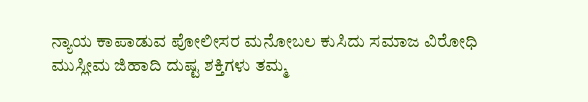ನ್ಯಾಯ ಕಾಪಾಡುವ ಪೋಲೀಸರ ಮನೋಬಲ ಕುಸಿದು ಸಮಾಜ ವಿರೋಧಿ ಮುಸ್ಲೀಮ ಜಿಹಾದಿ ದುಷ್ಟ ಶಕ್ತಿಗಳು ತಮ್ಮ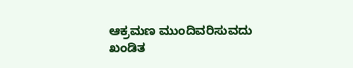ಆಕ್ರಮಣ ಮುಂದಿವರಿಸುವದು ಖಂಡಿತ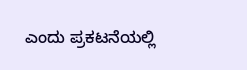ಎಂದು ಪ್ರಕಟನೆಯಲ್ಲಿ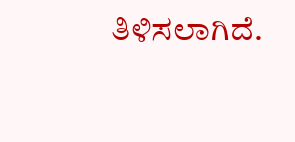ತಿಳಿಸಲಾಗಿದೆ.